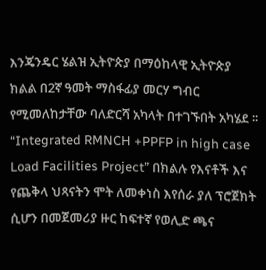እንጄንዴር ሄልዝ ኢትዮጵያ በማዕከላዊ ኢትዮጵያ ክልል በ2ኛ ዓመት ማስፋፊያ መርሃ ግብር የሚመለከታቸው ባለድርሻ አካላት በተገኙበት አካሄደ ፡፡
“Integrated RMNCH +PPFP in high case Load Facilities Project” በክልሉ የእናቶች እና የጨቅላ ህጻናትን ሞት ለመቀነስ እየሰራ ያለ ፕሮጀክት ሲሆን በመጀመሪያ ዙር ከፍተኛ የወሊድ ጫና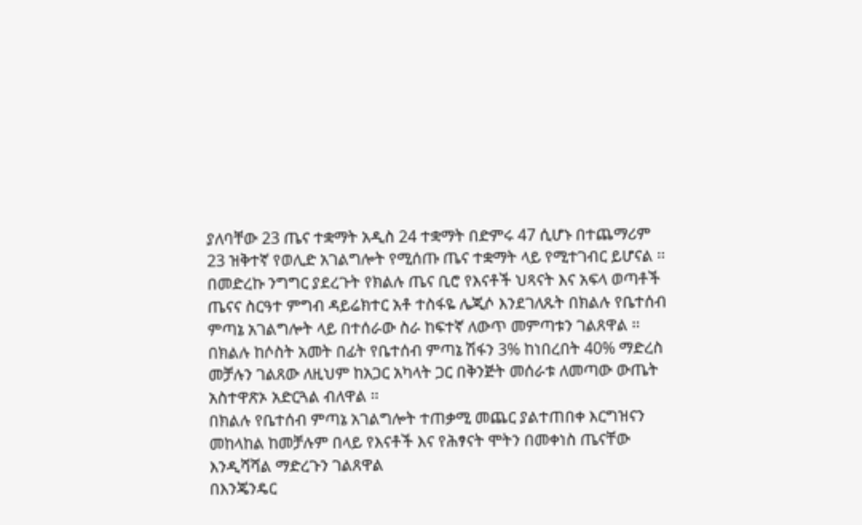ያለባቸው 23 ጤና ተቋማት አዲስ 24 ተቋማት በድምሩ 47 ሲሆኑ በተጨማሪም 23 ዝቅተኛ የወሊድ አገልግሎት የሚሰጡ ጤና ተቋማት ላይ የሚተገብር ይሆናል ፡፡
በመድረኩ ንግግር ያደረጉት የክልሉ ጤና ቢሮ የእናቶች ህጻናት እና አፍላ ወጣቶች ጤናና ስርዓተ ምግብ ዳይሬክተር አቶ ተስፋዬ ሌጂሶ እንደገለጹት በክልሉ የቤተሰብ ምጣኔ አገልግሎት ላይ በተሰራው ስራ ከፍተኛ ለውጥ መምጣቱን ገልጸዋል ፡፡
በክልሉ ከሶስት አመት በፊት የቤተሰብ ምጣኔ ሽፋን 3% ከነበረበት 40% ማድረስ መቻሉን ገልጸው ለዚህም ከአጋር አካላት ጋር በቅንጅት መሰራቱ ለመጣው ውጤት አስተዋጽኦ አድርጓል ብለዋል ፡፡
በክልሉ የቤተሰብ ምጣኔ አገልግሎት ተጠቃሚ መጨር ያልተጠበቀ እርግዝናን መከላከል ከመቻሉም በላይ የእናቶች እና የሕፃናት ሞትን በመቀነስ ጤናቸው እንዲሻሻል ማድረጉን ገልጸዋል
በእንጄንዴር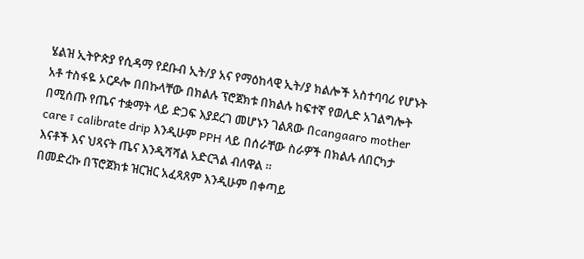ሄልዝ ኢትዮጵያ የሲዳማ የደቡብ ኢት/ያ አና የማዕከላዊ ኢት/ያ ክልሎች አስተባባሪ የሆኑት አቶ ተስፋዬ ኦርዶሎ በበኩላቸው በክልሉ ፕሮጀክቱ በክልሉ ከፍተኛ የወሊድ አገልግሎት በሚሰጡ የጤና ተቋማት ላይ ድጋፍ እያደረገ መሆኑን ገልጸው በcangaaro mother care ፣ calibrate drip እንዲሁም PPH ላይ በሰራቸው ስራዎች በክልሉ ለበርካታ እናቶች እና ህጻናት ጤና እንዲሻሻል አድርጓል ብለዋል ፡፡
በመድረኩ በፕሮጀክቱ ዝርዝር አፈጻጸም እንዲሁም በቀጣይ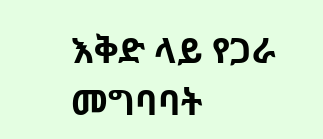እቅድ ላይ የጋራ መግባባት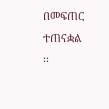በመፍጠር ተጠናቋል ፡፡